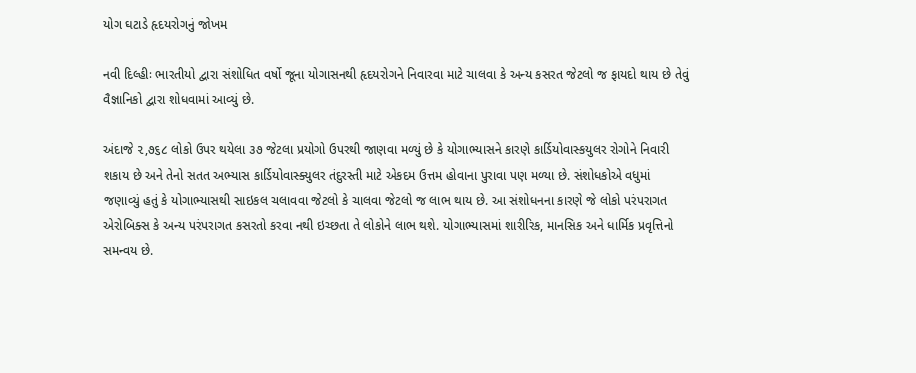યોગ ઘટાડે હૃદયરોગનું જોખમ

નવી દિલ્હીઃ ભારતીયો દ્વારા સંશોધિત વર્ષો જૂના યોગાસનથી હૃદયરોગને નિવારવા માટે ચાલવા કે અન્ય કસરત જેટલો જ ફાયદો થાય છે તેવું વૈજ્ઞાનિકો દ્વારા શોધવામાં આવ્યું છે.

અંદાજે ૨,૭૬૮ લોકો ઉપર થયેલા ૩૭ જેટલા પ્રયોગો ઉપરથી જાણવા મળ્યું છે કે યોગાભ્યાસને કારણે કાર્ડિયોવાસ્કયુલર રોગોને નિવારી શકાય છે અને તેનો સતત અભ્યાસ કાર્ડિયોવાસ્ક્યુલર તંદુરસ્તી માટે એકદમ ઉત્તમ હોવાના પુરાવા પણ મળ્યા છે. સંશોધકોએ વધુમાં જણાવ્યું હતું કે યોગાભ્યાસથી સાઇકલ ચલાવવા જેટલો કે ચાલવા જેટલો જ લાભ થાય છે. આ સંશોધનના કારણે જે લોકો પરંપરાગત એરોબિક્સ કે અન્ય પરંપરાગત કસરતો કરવા નથી ઇચ્છતા તે લોકોને લાભ થશે. યોગાભ્યાસમાં શારીરિક, માનસિક અને ધાર્મિક પ્રવૃત્તિનો સમન્વય છે.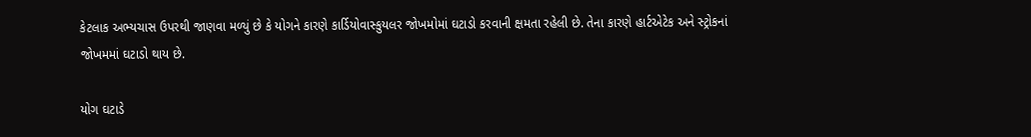કેટલાક અભ્યચાસ ઉપરથી જાણવા મળ્યું છે કે યોગને કારણે કાર્ડિયોવાસ્કુયલર જોખમોમાં ઘટાડો કરવાની ક્ષમતા રહેલી છે. તેના કારણે હાર્ટએટેક અને સ્ટ્રોકનાં જોખમમાં ઘટાડો થાય છે.

યોગ ઘટાડે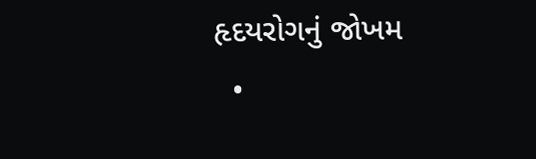હૃદયરોગનું જોખમ
  •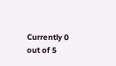Currently 0 out of 5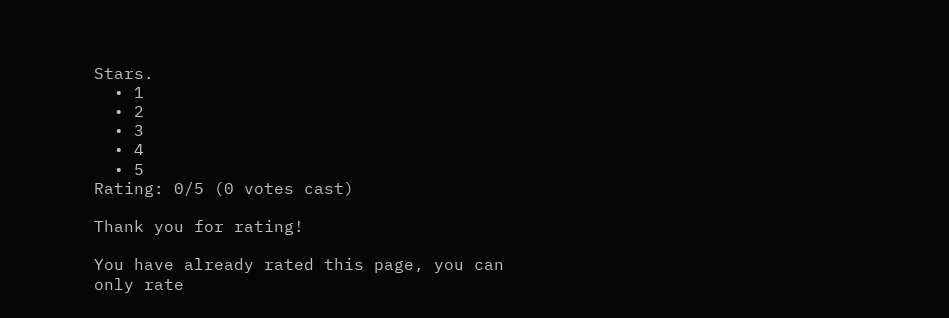Stars.
  • 1
  • 2
  • 3
  • 4
  • 5
Rating: 0/5 (0 votes cast)

Thank you for rating!

You have already rated this page, you can only rate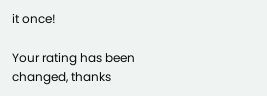it once!

Your rating has been changed, thanks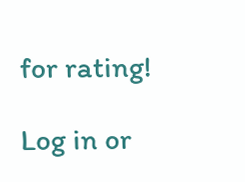for rating!

Log in or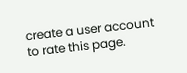create a user account to rate this page.